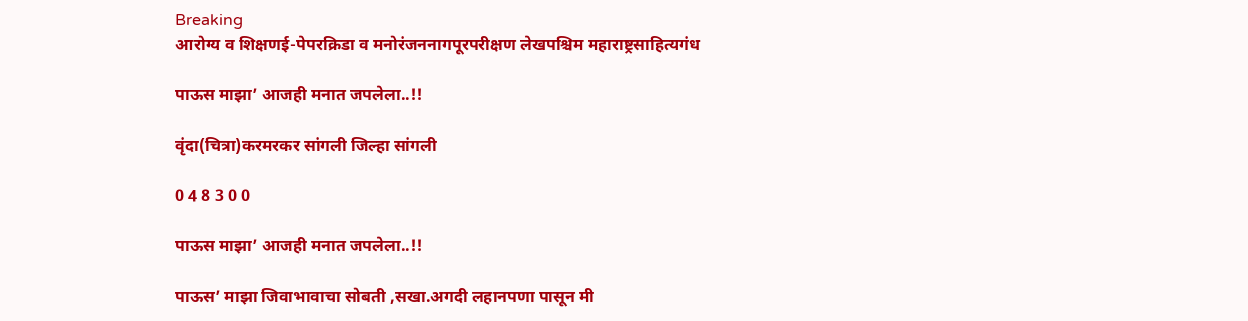Breaking
आरोग्य व शिक्षणई-पेपरक्रिडा व मनोरंजननागपूरपरीक्षण लेखपश्चिम महाराष्ट्रसाहित्यगंध

पाऊस माझा’ आजही मनात जपलेला..!!

वृंदा(चित्रा)करमरकर सांगली जिल्हा सांगली

0 4 8 3 0 0

पाऊस माझा’ आजही मनात जपलेला..!!

पाऊस’ माझा जिवाभावाचा सोबती ,सखा.अगदी लहानपणा पासून मी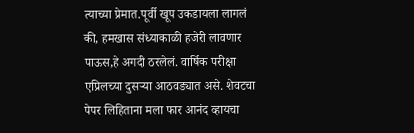त्याच्या प्रेमात.पूर्वी खूप उकडायला लागलं की, हमखास संध्याकाळी हजेरी लावणार पाऊस,हे अगदी ठरलेलं. वार्षिक परीक्षा एप्रिलच्या दुसऱ्या आठवड्यात असे. शेवटचा पेपर लिहिताना मला फार आनंद व्हायचा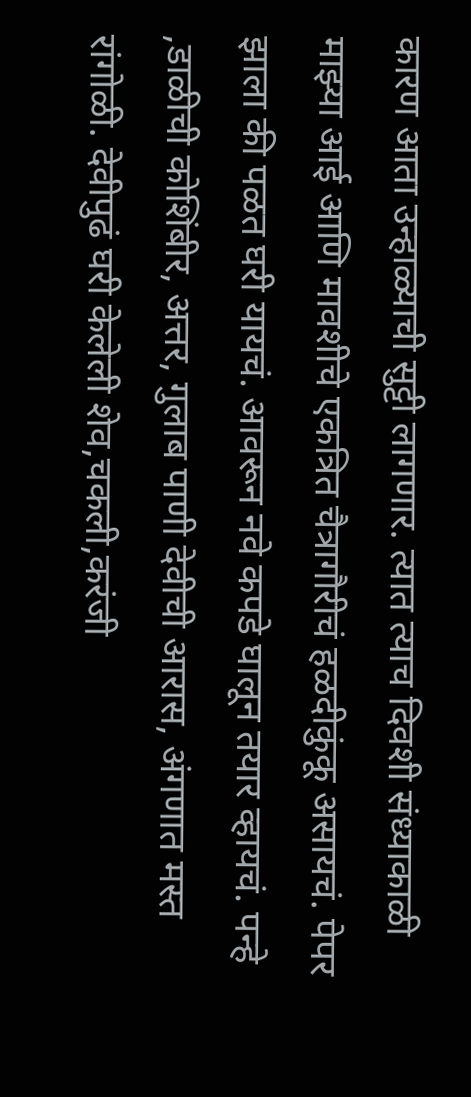कारण आता उन्हाळ्याची सुट्टी लागणार. त्यात त्याच दिवशी संध्याकाळी माझ्या आई आणि मावशीचे एकत्रित चैत्रागौरीचं हळदीकुंकू असायचं. पेपर झाला की पळत घरी यायचं. आवरून नवे कपडे घालून तयार व्हायचं. पन्हे ,डाळीची कोशिंबीर, अत्तर, गुलाब पाणी देवीची आरास, अंगणात मस्त रांगोळी. देवीपुढं घरी केलेली शेव,चकली,करंजी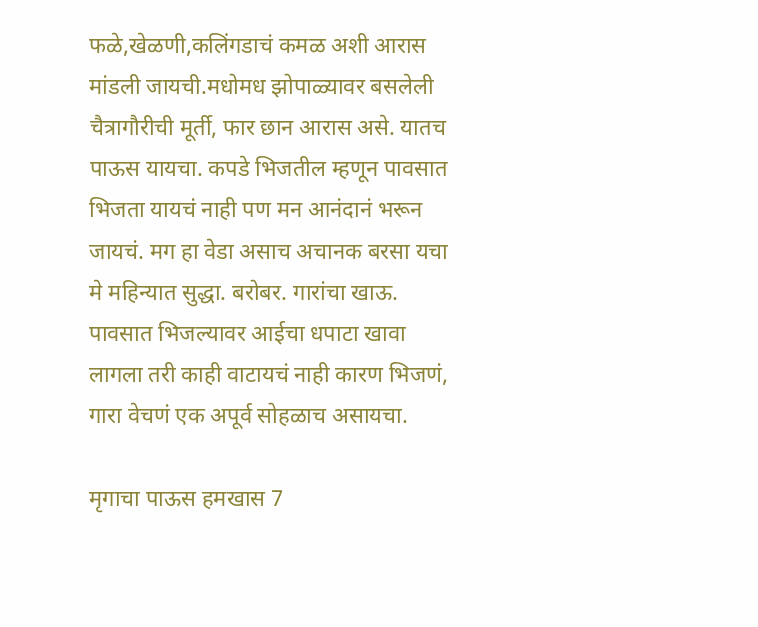फळे,खेळणी,कलिंगडाचं कमळ अशी आरास मांडली जायची.मधोमध झोपाळ्यावर बसलेली चैत्रागौरीची मूर्ती, फार छान आरास असे. यातच पाऊस यायचा. कपडे भिजतील म्हणून पावसात भिजता यायचं नाही पण मन आनंदानं भरून जायचं. मग हा वेडा असाच अचानक बरसा यचा मे महिन्यात सुद्धा. बरोबर. गारांचा खाऊ. पावसात भिजल्यावर आईचा धपाटा खावा लागला तरी काही वाटायचं नाही कारण भिजणं, गारा वेचणं एक अपूर्व सोहळाच असायचा.

मृगाचा पाऊस हमखास 7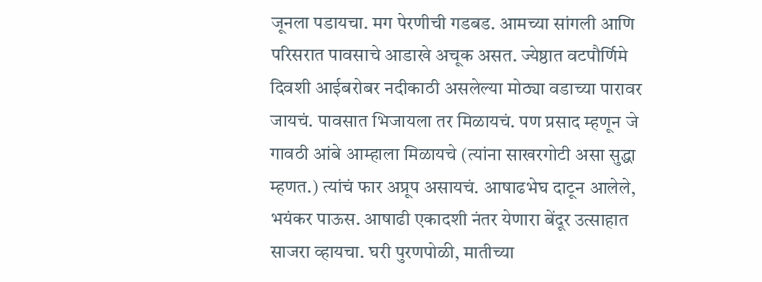जूनला पडायचा. मग पेरणीची गडबड. आमच्या सांगली आणि परिसरात पावसाचे आडाखे अचूक असत. ज्येष्ठात वटपौर्णिमे दिवशी आईबरोबर नदीकाठी असलेल्या मोठ्या वडाच्या पारावर जायचं. पावसात भिजायला तर मिळायचं. पण प्रसाद म्हणून जे गावठी आंबे आम्हाला मिळायचे (त्यांना साखरगोटी असा सुद्धा म्हणत.) त्यांचं फार अप्रूप असायचं. आषाढभेघ दाटून आलेले, भयंकर पाऊस. आषाढी एकादशी नंतर येणारा बेंदूर उत्साहात साजरा व्हायचा. घरी पुरणपोळी, मातीच्या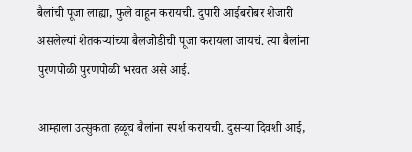बैलांची पूजा लाह्या, फुले वाहून करायची. दुपारी आईबरोबर शेजारी असलेल्यां शेतकऱ्यांच्या बैलजोडीची पूजा करायला जायचं. त्या बैलांना पुरणपोळी पुरणपोळी भरवत असे आई.

आम्हाला उत्सुकता हळूच बैलांना स्पर्श करायची. दुसऱ्या दिवशी आई,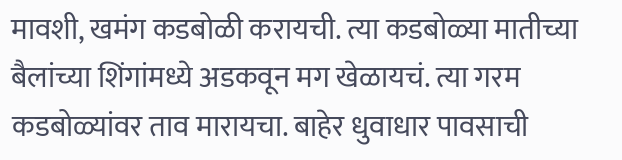मावशी, खमंग कडबोळी करायची. त्या कडबोळ्या मातीच्या बैलांच्या शिंगांमध्ये अडकवून मग खेळायचं. त्या गरम कडबोळ्यांवर ताव मारायचा. बाहेर धुवाधार पावसाची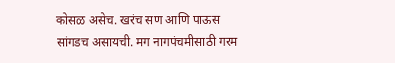कोसळ असेच. खरंच सण आणि पाऊस सांगडच असायची. मग नागपंचमीसाठी गरम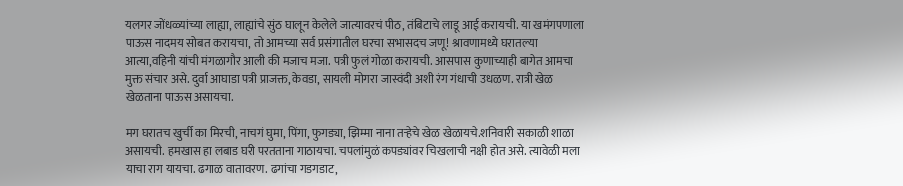यलगर जोंधळ्यांच्या लाह्या, लाह्यांचे सुंठ घालून केलेले जात्यावरचं पीठ, तंबिटाचे लाडू आई करायची. या खमंगपणाला पाऊस नादमय सोबत करायचा, तो आमच्या सर्व प्रसंगातील घरचा सभासदच जणू! श्रावणामध्ये घरातल्या आत्या,वहिनी यांची मंगळागौर आली की मजाच मजा. पत्री फुलं गोळा करायची. आसपास कुणाच्याही बागेत आमचा मुक्त संचार असे. दुर्वा आघाडा पत्री प्राजक्त, केवडा, सायली मोगरा जास्वंदी अशी रंग गंधाची उधळण. रात्री खेळ खेळताना पाऊस असायचा.

मग घरातच खुर्ची का मिरची, नाचगं घुमा, पिंगा, फुगड्या, झिम्मा नाना तऱ्हेचे खेळ खेळायचे.शनिवारी सकाळी शाळा असायची. हमखास हा लबाड घरी परतताना गाठायचा. चपलांमुळं कपड्यांवर चिखलाची नक्षी होत असे. त्यावेळी मला याचा राग यायचा. ढगाळ वातावरण. ढगांचा गडगडाट,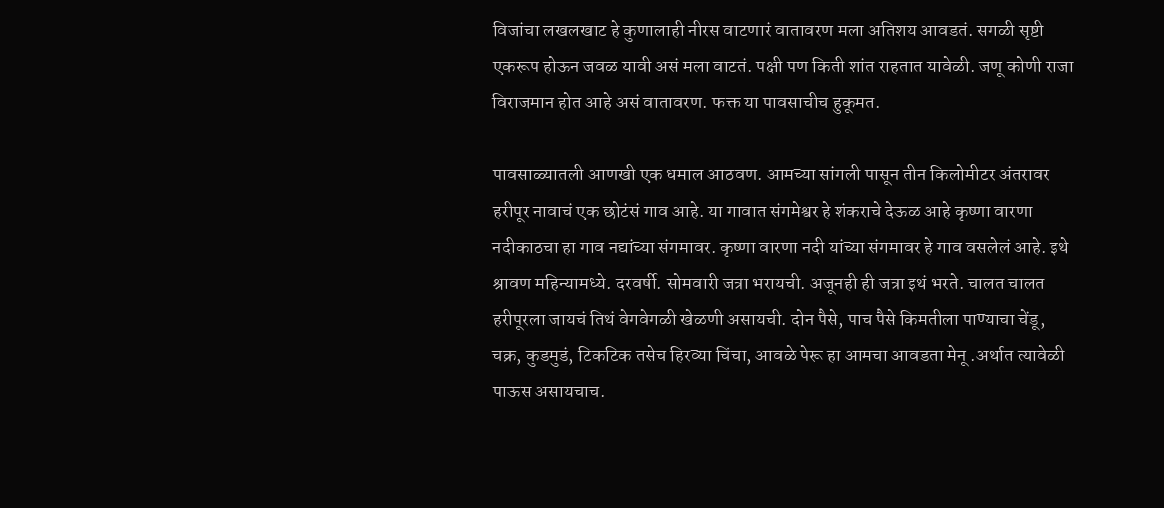विजांचा लखलखाट हे कुणालाही नीरस वाटणारं वातावरण मला अतिशय आवडतं. सगळी सृष्टी एकरूप होऊन जवळ यावी असं मला वाटतं. पक्षी पण किती शांत राहतात यावेळी. जणू कोणी राजा विराजमान होत आहे असं वातावरण. फक्त या पावसाचीच हुकूमत.

पावसाळ्यातली आणखी एक धमाल आठवण. आमच्या सांगली पासून तीन किलोमीटर अंतरावर हरीपूर नावाचं एक छोटंसं गाव आहे. या गावात संगमेश्वर हे शंकराचे देऊळ आहे कृष्णा वारणा नदीकाठचा हा गाव नद्यांच्या संगमावर. कृष्णा वारणा नदी यांच्या संगमावर हे गाव वसलेलं आहे. इथे श्रावण महिन्यामध्ये. दरवर्षी. सोमवारी जत्रा भरायची. अजूनही ही जत्रा इथं भरते. चालत चालत हरीपूरला जायचं तिथं वेगवेगळी खेळणी असायची. दोन पैसे, पाच पैसे किमतीला पाण्याचा चेंडू, चक्र, कुडमुडं, टिकटिक तसेच हिरव्या चिंचा, आवळे पेरू हा आमचा आवडता मेनू .अर्थात त्यावेळी पाऊस असायचाच.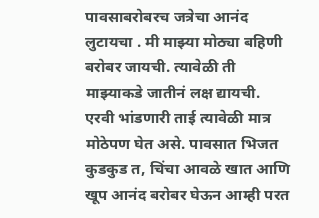पावसाबरोबरच जत्रेचा आनंद लुटायचा . मी माझ्या मोठ्या बहिणी बरोबर जायची. त्यावेळी ती माझ्याकडे जातीनं लक्ष द्यायची. एरवी भांडणारी ताई त्यावेळी मात्र मोठेपण घेत असे. पावसात भिजत कुडकुड त, चिंचा आवळे खात आणि खूप आनंद बरोबर घेऊन आम्ही परत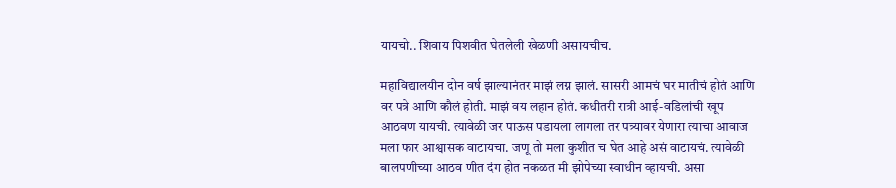यायचो.. शिवाय पिशवीत घेतलेली खेळणी असायचीच.

महाविद्यालयीन दोन वर्ष झाल्यानंतर माझं लग्न झालं. सासरी आमचं घर मातीचं होतं आणि वर पत्रे आणि कौलं होती. माझं वय लहान होतं. कधीतरी रात्री आई-वडिलांची खूप आठवण यायची. त्यावेळी जर पाऊस पडायला लागला तर पत्र्यावर येणारा त्याचा आवाज मला फार आश्वासक वाटायचा. जणू तो मला कुशीत च घेत आहे असं वाटायचं. त्यावेळी बालपणीच्या आठव णीत दंग होत नकळत मी झोपेच्या स्वाधीन व्हायची. असा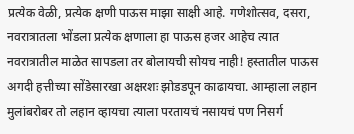प्रत्येक वेळी, प्रत्येक क्षणी पाऊस माझा साक्षी आहे. गणेशोत्सव, दसरा, नवरात्रातला भोंडला प्रत्येक क्षणाला हा पाऊस हजर आहेच त्यात नवरात्रातील माळेत सापडला तर बोलायची सोयच नाही! हस्तातील पाऊस अगदी हत्तीच्या सोंडेसारखा अक्षरशः झोडडपून काढायचा. आम्हाला लहान मुलांबरोबर तो लहान व्हायचा त्याला परतायचं नसायचं पण निसर्ग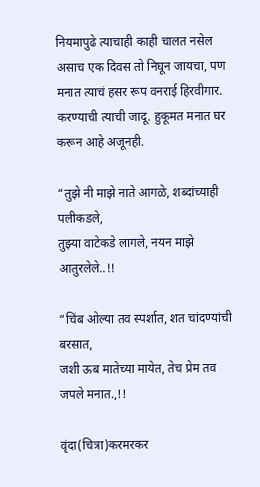नियमापुढे त्याचाही काही चालत नसेल असाच एक दिवस तो निघून जायचा, पण मनात त्याचं हसर रूप वनराई हिरवीगार. करण्याची त्याची जादू. हुकूमत मनात घर करून आहे अजूनही.

“तुझे नी माझे नाते आगळे, शब्दांच्याही पलीकडले,
तुझ्या वाटेकडे लागले, नयन माझे आतुरलेले..!!

“चिंब ओल्या तव स्पर्शात, शत चांदण्यांची बरसात,
जशी ऊब मातेच्या मायेत, तेच प्रेम तव जपले मनात.,!!

वृंदा(चित्रा)करमरकर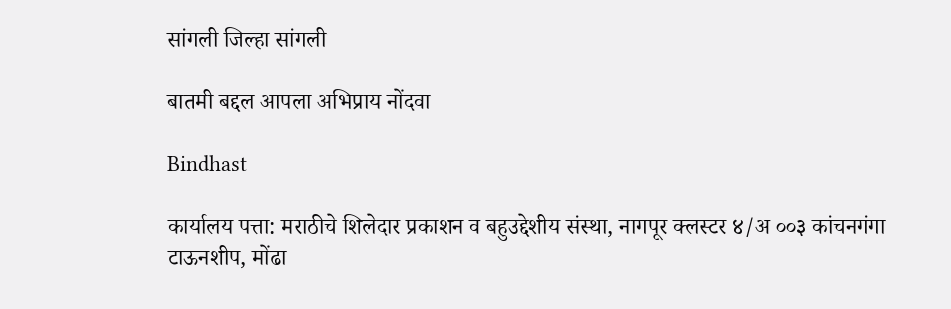सांगली जिल्हा सांगली

बातमी बद्दल आपला अभिप्राय नोंदवा

Bindhast

कार्यालय पत्ता: मराठीचे शिलेदार प्रकाशन व बहुउद्देशीय संस्था, नागपूर क्लस्टर ४/अ ००३ कांचनगंगा टाऊनशीप, मोंढा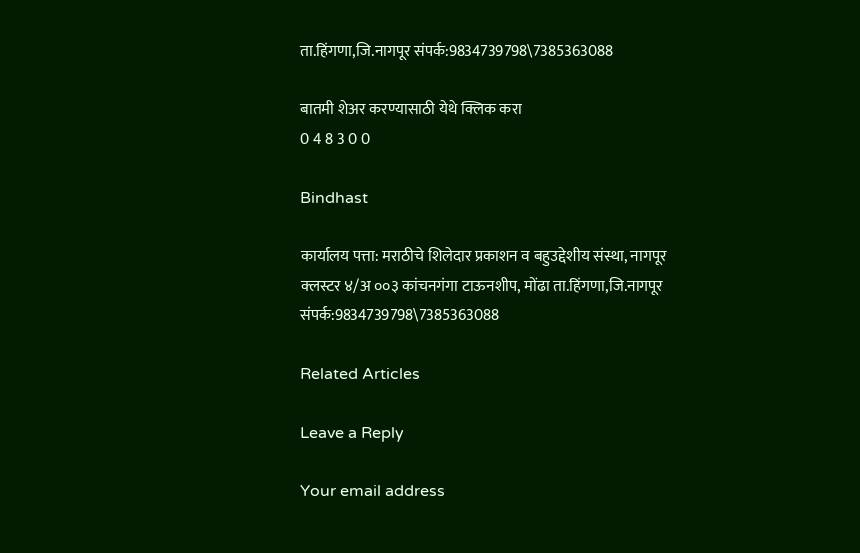ता.हिंगणा,जि.नागपूर संपर्क:9834739798\7385363088

बातमी शेअर करण्यासाठी येथे क्लिक करा
0 4 8 3 0 0

Bindhast

कार्यालय पत्ता: मराठीचे शिलेदार प्रकाशन व बहुउद्देशीय संस्था, नागपूर क्लस्टर ४/अ ००३ कांचनगंगा टाऊनशीप, मोंढा ता.हिंगणा,जि.नागपूर संपर्क:9834739798\7385363088

Related Articles

Leave a Reply

Your email address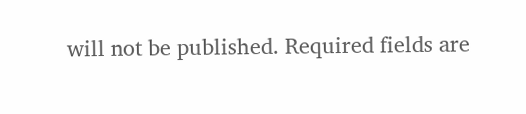will not be published. Required fields are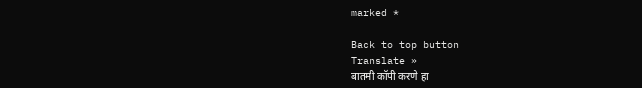marked *

Back to top button
Translate »
बातमी कॉपी करणे हा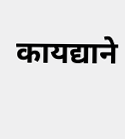कायद्याने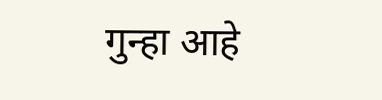गुन्हा आहे